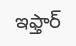ఇఫ్తార్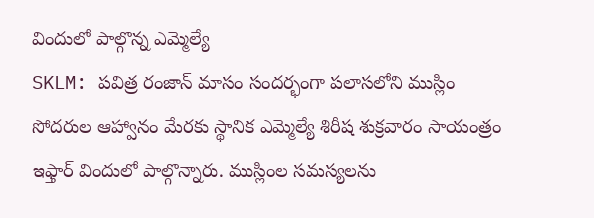విందులో పాల్గొన్న ఎమ్మెల్యే
SKLM: పవిత్ర రంజాన్ మాసం సందర్భంగా పలాసలోని ముస్లిం సోదరుల ఆహ్వానం మేరకు స్థానిక ఎమ్మెల్యే శిరీష శుక్రవారం సాయంత్రం ఇఫ్తార్ విందులో పాల్గొన్నారు. ముస్లింల సమస్యలను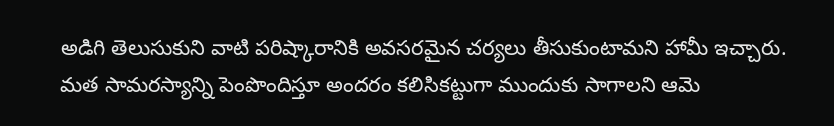అడిగి తెలుసుకుని వాటి పరిష్కారానికి అవసరమైన చర్యలు తీసుకుంటామని హామీ ఇచ్చారు. మత సామరస్యాన్ని పెంపొందిస్తూ అందరం కలిసికట్టుగా ముందుకు సాగాలని ఆమె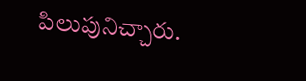పిలుపునిచ్చారు.